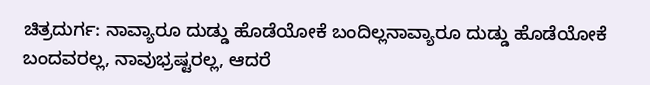ಚಿತ್ರದುರ್ಗ: ನಾವ್ಯಾರೂ ದುಡ್ಡು ಹೊಡೆಯೋಕೆ ಬಂದಿಲ್ಲನಾವ್ಯಾರೂ ದುಡ್ಡು ಹೊಡೆಯೋಕೆ ಬಂದವರಲ್ಲ, ನಾವುಭ್ರಷ್ಟರಲ್ಲ, ಆದರೆ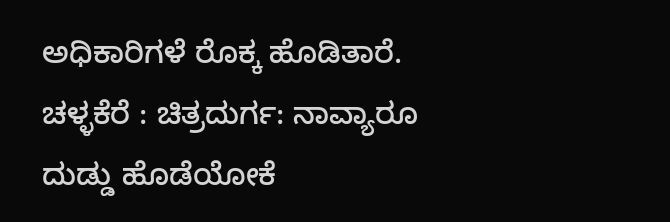ಅಧಿಕಾರಿಗಳೆ ರೊಕ್ಕ ಹೊಡಿತಾರೆ.
ಚಳ್ಳಕೆರೆ : ಚಿತ್ರದುರ್ಗ: ನಾವ್ಯಾರೂ ದುಡ್ಡು ಹೊಡೆಯೋಕೆ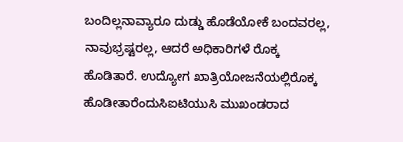ಬಂದಿಲ್ಲನಾವ್ಯಾರೂ ದುಡ್ಡು ಹೊಡೆಯೋಕೆ ಬಂದವರಲ್ಲ, ನಾವುಭ್ರಷ್ಟರಲ್ಲ, ಆದರೆ ಅಧಿಕಾರಿಗಳೆ ರೊಕ್ಕ ಹೊಡಿತಾರೆ. ಉದ್ಯೋಗ ಖಾತ್ರಿಯೋಜನೆಯಲ್ಲಿರೊಕ್ಕ ಹೊಡೀತಾರೆಂದುಸಿಐಟಿಯುಸಿ ಮುಖಂಡರಾದ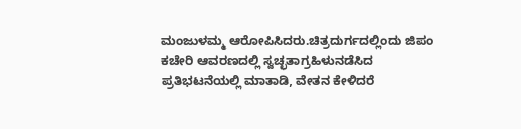ಮಂಜುಳಮ್ಮ ಆರೋಪಿಸಿದರು.ಚಿತ್ರದುರ್ಗದಲ್ಲಿಂದು ಜಿಪಂ ಕಚೇರಿ ಆವರಣದಲ್ಲಿ ಸ್ವಚ್ಛತಾಗ್ರಹಿಳುನಡೆಸಿದ ಪ್ರತಿಭಟನೆಯಲ್ಲಿ ಮಾತಾಡಿ, ವೇತನ ಕೇಳಿದರೆ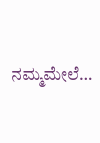ನಮ್ಮಮೇಲೆ…